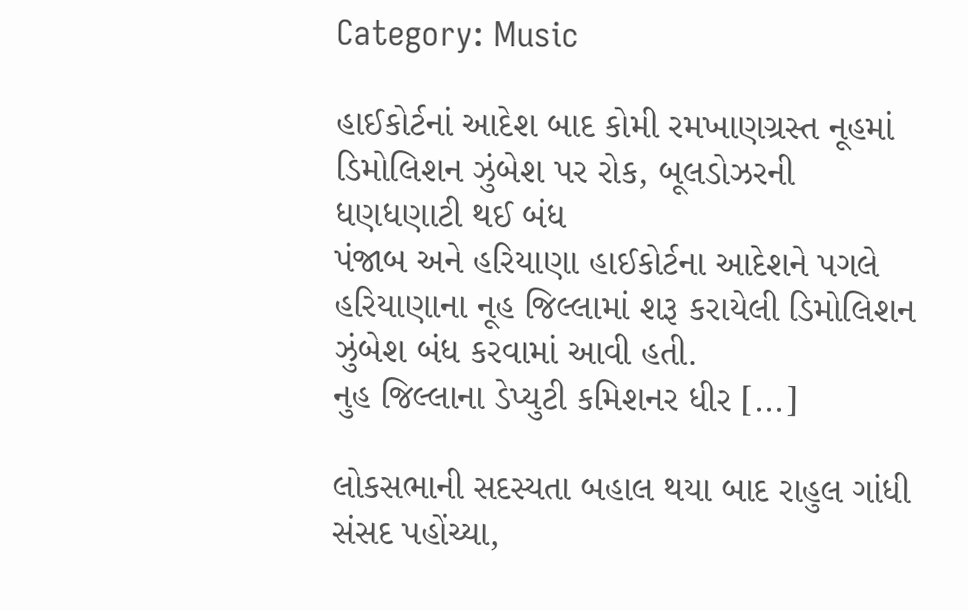Category: Music

હાઈકોર્ટનાં આદેશ બાદ કોમી રમખાણગ્રસ્ત નૂહમાં ડિમોલિશન ઝુંબેશ પર રોક, બૂલડોઝરની ધણધણાટી થઈ બંધ
પંજાબ અને હરિયાણા હાઈકોર્ટના આદેશને પગલે હરિયાણાના નૂહ જિલ્લામાં શરૂ કરાયેલી ડિમોલિશન ઝુંબેશ બંધ કરવામાં આવી હતી.
નુહ જિલ્લાના ડેપ્યુટી કમિશનર ધીર [...]

લોકસભાની સદસ્યતા બહાલ થયા બાદ રાહુલ ગાંધી સંસદ પહોંચ્યા,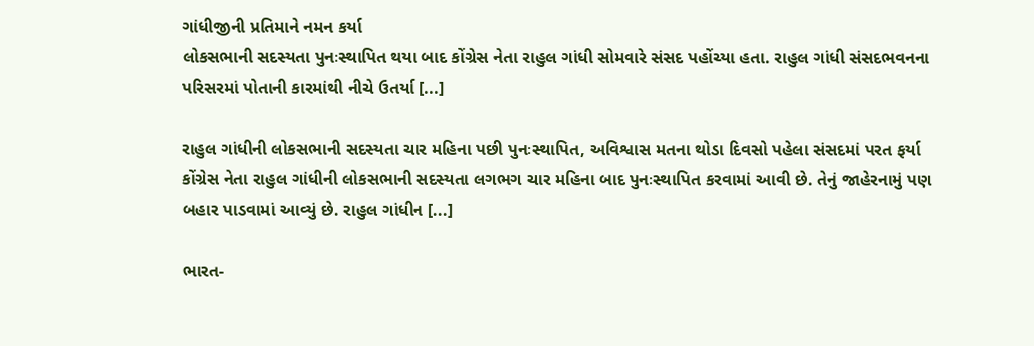ગાંધીજીની પ્રતિમાને નમન કર્યા
લોકસભાની સદસ્યતા પુનઃસ્થાપિત થયા બાદ કોંગ્રેસ નેતા રાહુલ ગાંધી સોમવારે સંસદ પહોંચ્યા હતા. રાહુલ ગાંધી સંસદભવનના પરિસરમાં પોતાની કારમાંથી નીચે ઉતર્યા [...]

રાહુલ ગાંધીની લોકસભાની સદસ્યતા ચાર મહિના પછી પુનઃસ્થાપિત, અવિશ્વાસ મતના થોડા દિવસો પહેલા સંસદમાં પરત ફર્યા
કોંગ્રેસ નેતા રાહુલ ગાંધીની લોકસભાની સદસ્યતા લગભગ ચાર મહિના બાદ પુનઃસ્થાપિત કરવામાં આવી છે. તેનું જાહેરનામું પણ બહાર પાડવામાં આવ્યું છે. રાહુલ ગાંધીન [...]

ભારત-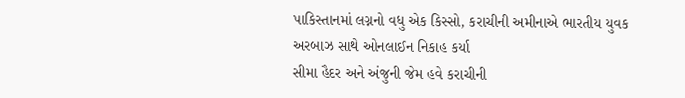પાકિસ્તાનમાં લગ્નનો વધુ એક કિસ્સો, કરાચીની અમીનાએ ભારતીય યુવક અરબાઝ સાથે ઓનલાઈન નિકાહ કર્યા
સીમા હૈદર અને અંજુની જેમ હવે કરાચીની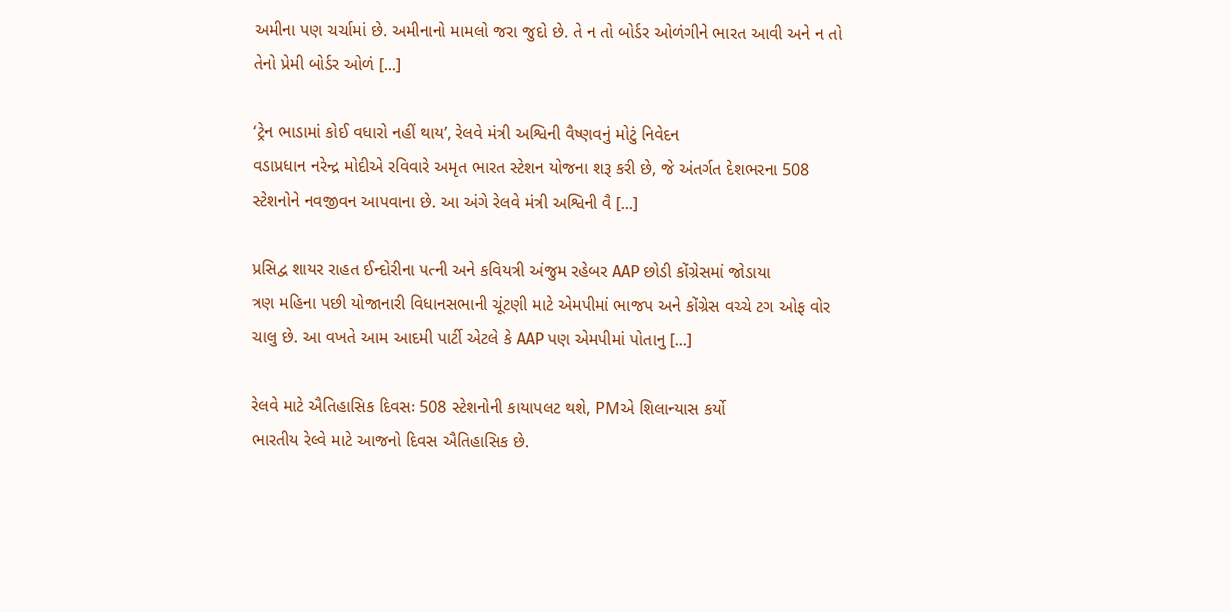અમીના પણ ચર્ચામાં છે. અમીનાનો મામલો જરા જુદો છે. તે ન તો બોર્ડર ઓળંગીને ભારત આવી અને ન તો તેનો પ્રેમી બોર્ડર ઓળં [...]

‘ટ્રેન ભાડામાં કોઈ વધારો નહીં થાય’, રેલવે મંત્રી અશ્વિની વૈષ્ણવનું મોટું નિવેદન
વડાપ્રધાન નરેન્દ્ર મોદીએ રવિવારે અમૃત ભારત સ્ટેશન યોજના શરૂ કરી છે, જે અંતર્ગત દેશભરના 508 સ્ટેશનોને નવજીવન આપવાના છે. આ અંગે રેલવે મંત્રી અશ્વિની વૈ [...]

પ્રસિદ્વ શાયર રાહત ઈન્દોરીના પત્ની અને કવિયત્રી અંજુમ રહેબર AAP છોડી કોંગ્રેસમાં જોડાયા
ત્રણ મહિના પછી યોજાનારી વિધાનસભાની ચૂંટણી માટે એમપીમાં ભાજપ અને કોંગ્રેસ વચ્ચે ટગ ઓફ વોર ચાલુ છે. આ વખતે આમ આદમી પાર્ટી એટલે કે AAP પણ એમપીમાં પોતાનુ [...]

રેલવે માટે ઐતિહાસિક દિવસઃ 508 સ્ટેશનોની કાયાપલટ થશે, PMએ શિલાન્યાસ કર્યો
ભારતીય રેલ્વે માટે આજનો દિવસ ઐતિહાસિક છે.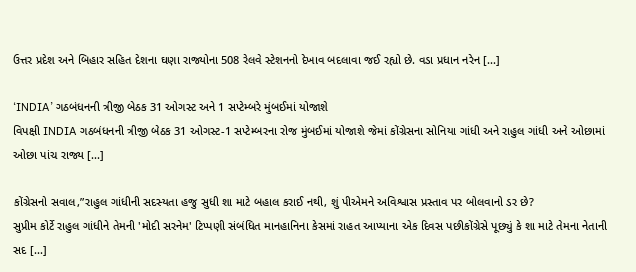ઉત્તર પ્રદેશ અને બિહાર સહિત દેશના ઘણા રાજ્યોના 508 રેલવે સ્ટેશનનો દેખાવ બદલાવા જઈ રહ્યો છે. વડા પ્રધાન નરેન [...]

‘INDIA’ ગઠબંધનની ત્રીજી બેઠક 31 ઓગસ્ટ અને 1 સપ્ટેમ્બરે મુંબઈમાં યોજાશે
વિપક્ષી INDIA ગઠબંધનની ત્રીજી બેઠક 31 ઓગસ્ટ-1 સપ્ટેમ્બરના રોજ મુંબઈમાં યોજાશે જેમાં કોંગ્રેસના સોનિયા ગાંધી અને રાહુલ ગાંધી અને ઓછામાં ઓછા પાંચ રાજ્ય [...]

કોંગ્રેસનો સવાલ,”રાહુલ ગાંધીની સદસ્યતા હજુ સુધી શા માટે બહાલ કરાઈ નથી, શું પીએમને અવિશ્વાસ પ્રસ્તાવ પર બોલવાનો ડર છે?
સુપ્રીમ કોર્ટે રાહુલ ગાંધીને તેમની 'મોદી સરનેમ' ટિપ્પણી સંબંધિત માનહાનિના કેસમાં રાહત આપ્યાના એક દિવસ પછીકોંગ્રેસે પૂછ્યું કે શા માટે તેમના નેતાની સદ [...]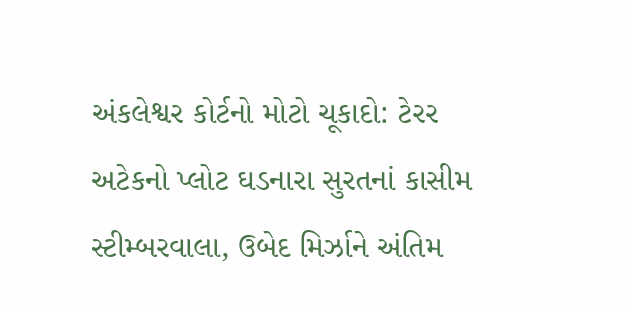અંકલેશ્વર કોર્ટનો મોટો ચૂકાદો: ટેરર અટેકનો પ્લોટ ઘડનારા સુરતનાં કાસીમ સ્ટીમ્બરવાલા, ઉબેદ મિર્ઝાને અંતિમ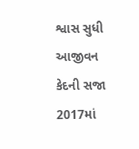શ્વાસ સુધી આજીવન કેદની સજા
2017માં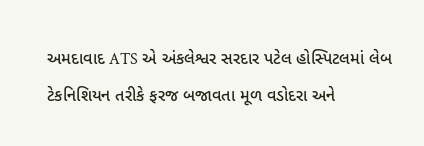અમદાવાદ ATS એ અંકલેશ્વર સરદાર પટેલ હોસ્પિટલમાં લેબ ટેકનિશિયન તરીકે ફરજ બજાવતા મૂળ વડોદરા અને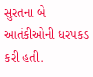સુરતના બે આતંકીઓની ધરપકડ કરી હતી.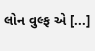લોન વુલ્ફ એ [...]